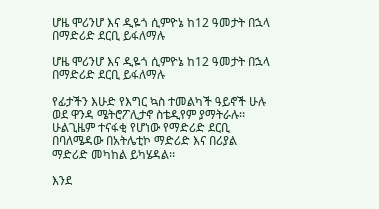ሆዜ ሞሪንሆ እና ዲዬጎ ሲምዮኔ ከ12 ዓመታት በኋላ በማድሪድ ደርቢ ይፋለማሉ

ሆዜ ሞሪንሆ እና ዲዬጎ ሲምዮኔ ከ12 ዓመታት በኋላ በማድሪድ ደርቢ ይፋለማሉ

የፊታችን እሁድ የእግር ኳስ ተመልካች ዓይኖች ሁሉ ወደ ዋንዳ ሜትሮፖሊታኖ ስቴዲየም ያማትራሉ፡፡ ሁልጊዜም ተናፋቂ የሆነው የማድሪድ ደርቢ በባለሜዳው በአትሌቲኮ ማድሪድ እና በሪያል ማድሪድ መካከል ይካሄዳል፡፡

እንደ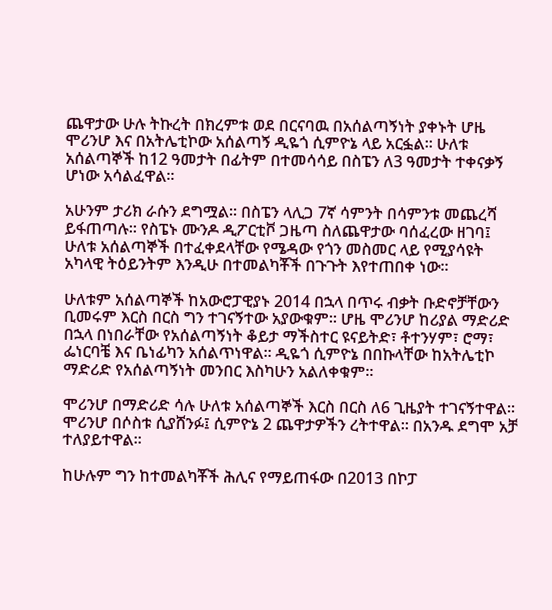ጨዋታው ሁሉ ትኩረት በክረምቱ ወደ በርናባዉ በአሰልጣኝነት ያቀኑት ሆዜ ሞሪንሆ እና በአትሌቲኮው አሰልጣኝ ዲዬጎ ሲምዮኔ ላይ አርፏል፡፡ ሁለቱ አሰልጣኞች ከ12 ዓመታት በፊትም በተመሳሳይ በስፔን ለ3 ዓመታት ተቀናቃኝ ሆነው አሳልፈዋል፡፡

አሁንም ታሪክ ራሱን ደግሟል፡፡ በስፔን ላሊጋ 7ኛ ሳምንት በሳምንቱ መጨረሻ ይፋጠጣሉ፡፡ የስፔኑ ሙንዶ ዲፖርቲቮ ጋዜጣ ስለጨዋታው ባሰፈረው ዘገባ፤ ሁለቱ አሰልጣኞች በተፈቀደላቸው የሜዳው የጎን መስመር ላይ የሚያሳዩት አካላዊ ትዕይንትም እንዲሁ በተመልካቾች በጉጉት እየተጠበቀ ነው፡፡

ሁለቱም አሰልጣኞች ከአውሮፓዊያኑ 2014 በኋላ በጥሩ ብቃት ቡድኖቻቸውን ቢመሩም እርስ በርስ ግን ተገናኝተው አያውቁም፡፡ ሆዜ ሞሪንሆ ከሪያል ማድሪድ በኋላ በነበራቸው የአሰልጣኝነት ቆይታ ማችስተር ዩናይትድ፣ ቶተንሃም፣ ሮማ፣ ፌነርባቼ እና ቤነፊካን አሰልጥነዋል፡፡ ዲዬጎ ሲምዮኔ በበኩላቸው ከአትሌቲኮ ማድሪድ የአሰልጣኝነት መንበር እስካሁን አልለቀቁም፡፡

ሞሪንሆ በማድሪድ ሳሉ ሁለቱ አሰልጣኞች እርስ በርስ ለ6 ጊዜያት ተገናኝተዋል፡፡ ሞሪንሆ በሶስቱ ሲያሸንፉ፤ ሲምዮኔ 2 ጨዋታዎችን ረትተዋል፡፡ በአንዱ ደግሞ አቻ ተለያይተዋል፡፡

ከሁሉም ግን ከተመልካቾች ሕሊና የማይጠፋው በ2013 በኮፓ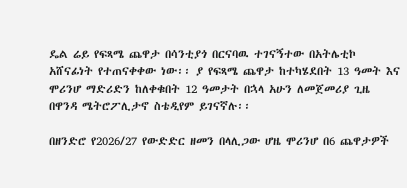ዴል ሬይ የፍጻሜ ጨዋታ በሳንቲያጎ በርናባዉ ተገናኝተው በአትሌቲኮ አሸናፊነት የተጠናቀቀው ነው፡፡ ያ የፍጻሜ ጨዋታ ከተካሄደበት 13 ዓመት እና ሞሪንሆ ማድሪድን ከለቀቁበት 12 ዓመታት በኋላ አሁን ለመጀመሪያ ጊዜ በዋንዳ ሜትሮፖሊታኖ ስቴዲየም ይገናኛሉ፡፡

በዘንድሮ የ2026/27 የውድድር ዘመን በላሊጋው ሆዜ ሞሪንሆ በ6 ጨዋታዎች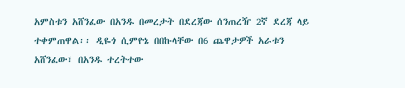አምስቱን አሸንፈው በአንዱ በመረታት በደረጃው ሰንጠረዥ 2ኛ ደረጃ ላይ ተቀምጠዋል፡፡ ዲዬጎ ሲምዮኔ በበኩላቸው በ6 ጨዋታዎች አራቱን አሸንፈው፣ በአንዱ ተረትተው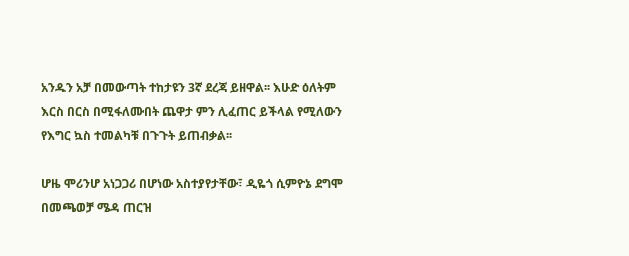አንዱን አቻ በመውጣት ተከታዩን 3ኛ ደረጃ ይዘዋል፡፡ እሁድ ዕለትም እርስ በርስ በሚፋለሙበት ጨዋታ ምን ሊፈጠር ይችላል የሚለውን የእግር ኳስ ተመልካቹ በጉጉት ይጠብቃል፡፡

ሆዜ ሞሪንሆ አነጋጋሪ በሆነው አስተያየታቸው፣ ዲዬጎ ሲምዮኔ ደግሞ በመጫወቻ ሜዳ ጠርዝ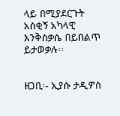ላይ በሚያደርጉት አስቂኝ አካላዊ እንቅስቃሴ በይበልጥ ይታወቃሉ፡፡


ዘጋቢ፡- ኢያሱ ታዲዎስ